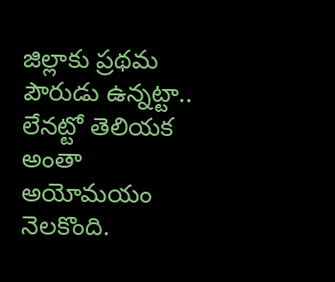జిల్లాకు ప్రథమ పౌరుడు ఉన్నట్టా.. లేనట్టో తెలియక అంతా అయోమయం నెలకొంది.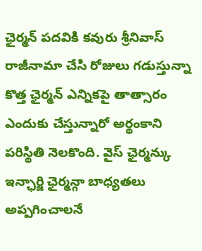ఛైర్మన్ పదవికి కవురు శ్రీనివాస్ రాజీనామా చేసి రోజులు గడుస్తున్నా కొత్త ఛైర్మన్ ఎన్నికపై తాత్సారం ఎందుకు చేస్తున్నారో అర్థంకాని పరిస్థితి నెలకొంది. వైస్ ఛైర్మన్కు ఇన్ఛార్జి ఛైర్మన్గా బాధ్యతలు అప్పగించాలనే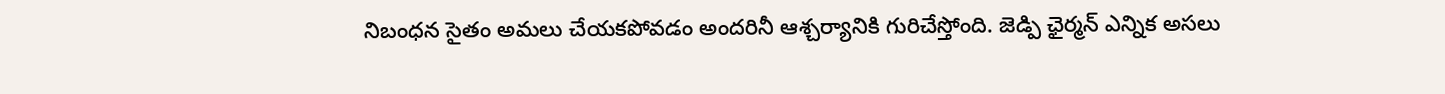నిబంధన సైతం అమలు చేయకపోవడం అందరినీ ఆశ్చర్యానికి గురిచేస్తోంది. జెడ్పి ఛైర్మన్ ఎన్నిక అసలు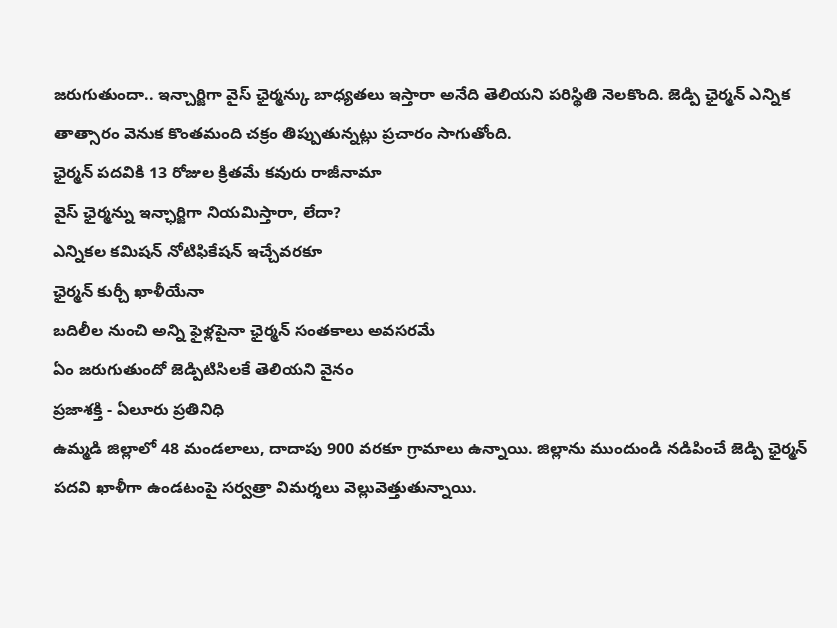జరుగుతుందా.. ఇన్చార్జిగా వైస్ ఛైర్మన్కు బాధ్యతలు ఇస్తారా అనేది తెలియని పరిస్థితి నెలకొంది. జెడ్పి ఛైర్మన్ ఎన్నిక తాత్సారం వెనుక కొంతమంది చక్రం తిప్పుతున్నట్లు ప్రచారం సాగుతోంది.
ఛైర్మన్ పదవికి 13 రోజుల క్రితమే కవురు రాజీనామా
వైస్ ఛైర్మన్ను ఇన్ఛార్జిగా నియమిస్తారా, లేదా?
ఎన్నికల కమిషన్ నోటిఫికేషన్ ఇచ్చేవరకూ
ఛైర్మన్ కుర్చీ ఖాళీయేనా
బదిలీల నుంచి అన్ని ఫైళ్లపైనా ఛైర్మన్ సంతకాలు అవసరమే
ఏం జరుగుతుందో జెడ్పిటిసిలకే తెలియని వైనం
ప్రజాశక్తి - ఏలూరు ప్రతినిధి
ఉమ్మడి జిల్లాలో 48 మండలాలు, దాదాపు 900 వరకూ గ్రామాలు ఉన్నాయి. జిల్లాను ముందుండి నడిపించే జెడ్పి ఛైర్మన్ పదవి ఖాళీగా ఉండటంపై సర్వత్రా విమర్శలు వెల్లువెత్తుతున్నాయి.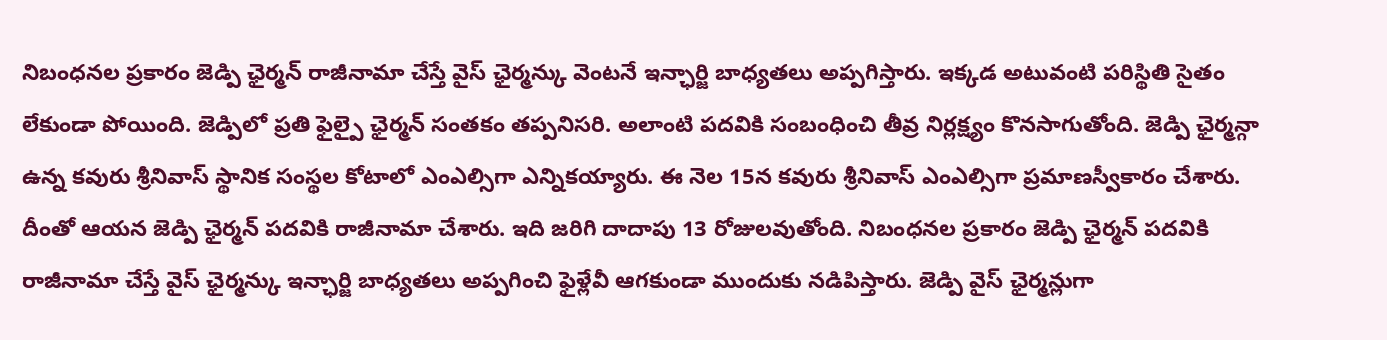నిబంధనల ప్రకారం జెడ్పి ఛైర్మన్ రాజీనామా చేస్తే వైస్ ఛైర్మన్కు వెంటనే ఇన్ఛార్జి బాధ్యతలు అప్పగిస్తారు. ఇక్కడ అటువంటి పరిస్థితి సైతం లేకుండా పోయింది. జెడ్పిలో ప్రతి ఫైల్పై ఛైర్మన్ సంతకం తప్పనిసరి. అలాంటి పదవికి సంబంధించి తీవ్ర నిర్లక్ష్యం కొనసాగుతోంది. జెడ్పి ఛైర్మన్గా ఉన్న కవురు శ్రీనివాస్ స్థానిక సంస్థల కోటాలో ఎంఎల్సిగా ఎన్నికయ్యారు. ఈ నెల 15న కవురు శ్రీనివాస్ ఎంఎల్సిగా ప్రమాణస్వీకారం చేశారు. దీంతో ఆయన జెడ్పి ఛైర్మన్ పదవికి రాజీనామా చేశారు. ఇది జరిగి దాదాపు 13 రోజులవుతోంది. నిబంధనల ప్రకారం జెడ్పి ఛైర్మన్ పదవికి రాజీనామా చేస్తే వైస్ ఛైర్మన్కు ఇన్ఛార్జి బాధ్యతలు అప్పగించి ఫైళ్లేవీ ఆగకుండా ముందుకు నడిపిస్తారు. జెడ్పి వైస్ ఛైర్మన్లుగా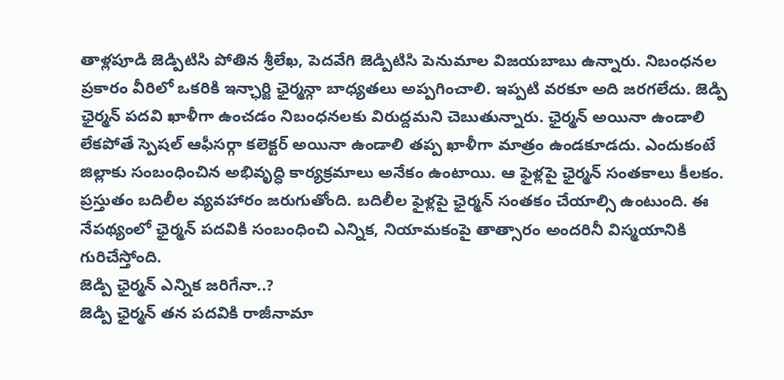తాళ్లపూడి జెడ్పిటిసి పోతిన శ్రీలేఖ, పెదవేగి జెడ్పిటిసి పెనుమాల విజయబాబు ఉన్నారు. నిబంధనల ప్రకారం వీరిలో ఒకరికి ఇన్ఛార్జి ఛైర్మన్గా బాధ్యతలు అప్పగించాలి. ఇప్పటి వరకూ అది జరగలేదు. జెడ్పి ఛైర్మన్ పదవి ఖాళీగా ఉంచడం నిబంధనలకు విరుద్దమని చెబుతున్నారు. ఛైర్మన్ అయినా ఉండాలి లేకపోతే స్పెషల్ ఆఫీసర్గా కలెక్టర్ అయినా ఉండాలి తప్ప ఖాళీగా మాత్రం ఉండకూడదు. ఎందుకంటే జిల్లాకు సంబంధించిన అభివృద్ధి కార్యక్రమాలు అనేకం ఉంటాయి. ఆ ఫైళ్లపై ఛైర్మన్ సంతకాలు కీలకం. ప్రస్తుతం బదిలీల వ్యవహారం జరుగుతోంది. బదిలీల ఫైళ్లపై ఛైర్మన్ సంతకం చేయాల్సి ఉంటుంది. ఈ నేపథ్యంలో ఛైర్మన్ పదవికి సంబంధించి ఎన్నిక, నియామకంపై తాత్సారం అందరినీ విస్మయానికి గురిచేస్తోంది.
జెడ్పి ఛైర్మన్ ఎన్నిక జరిగేనా..?
జెడ్పి ఛైర్మన్ తన పదవికి రాజీనామా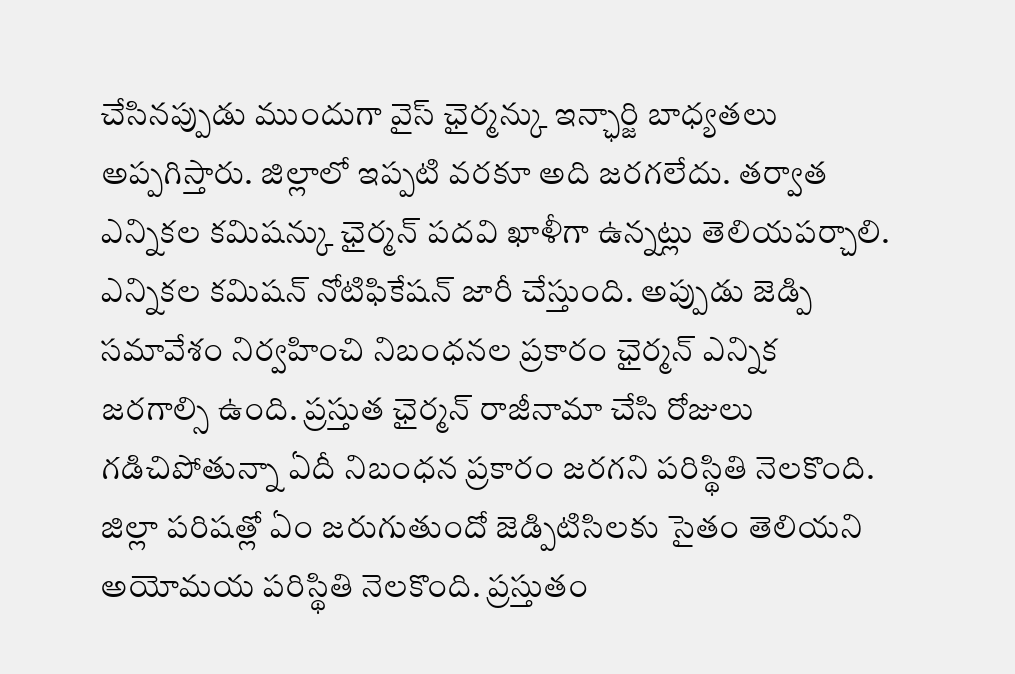చేసినప్పుడు ముందుగా వైస్ ఛైర్మన్కు ఇన్ఛార్జి బాధ్యతలు అప్పగిస్తారు. జిల్లాలో ఇప్పటి వరకూ అది జరగలేదు. తర్వాత ఎన్నికల కమిషన్కు ఛైర్మన్ పదవి ఖాళీగా ఉన్నట్లు తెలియపర్చాలి. ఎన్నికల కమిషన్ నోటిఫికేషన్ జారీ చేస్తుంది. అప్పుడు జెడ్పి సమావేశం నిర్వహించి నిబంధనల ప్రకారం ఛైర్మన్ ఎన్నిక జరగాల్సి ఉంది. ప్రస్తుత ఛైర్మన్ రాజీనామా చేసి రోజులు గడిచిపోతున్నా ఏదీ నిబంధన ప్రకారం జరగని పరిస్థితి నెలకొంది. జిల్లా పరిషత్లో ఏం జరుగుతుందో జెడ్పిటిసిలకు సైతం తెలియని అయోమయ పరిస్థితి నెలకొంది. ప్రస్తుతం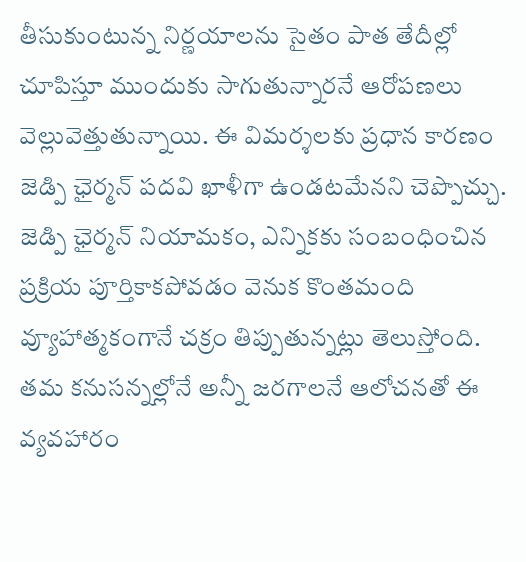తీసుకుంటున్న నిర్ణయాలను సైతం పాత తేదీల్లో చూపిస్తూ ముందుకు సాగుతున్నారనే ఆరోపణలు వెల్లువెత్తుతున్నాయి. ఈ విమర్శలకు ప్రధాన కారణం జెడ్పి ఛైర్మన్ పదవి ఖాళీగా ఉండటమేనని చెప్పొచ్చు. జెడ్పి ఛైర్మన్ నియామకం, ఎన్నికకు సంబంధించిన ప్రక్రియ పూర్తికాకపోవడం వెనుక కొంతమంది వ్యూహాత్మకంగానే చక్రం తిప్పుతున్నట్లు తెలుస్తోంది. తమ కనుసన్నల్లోనే అన్నీ జరగాలనే ఆలోచనతో ఈ వ్యవహారం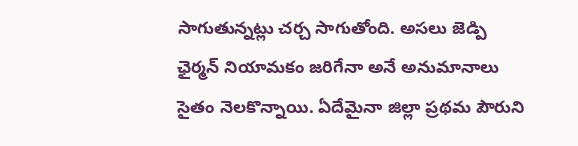సాగుతున్నట్లు చర్చ సాగుతోంది. అసలు జెడ్పి ఛైర్మన్ నియామకం జరిగేనా అనే అనుమానాలు సైతం నెలకొన్నాయి. ఏదేమైనా జిల్లా ప్రథమ పౌరుని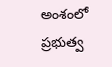అంశంలో ప్రభుత్వ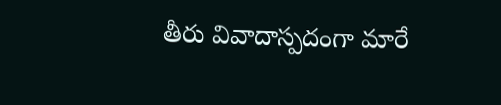తీరు వివాదాస్పదంగా మారే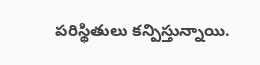పరిస్థితులు కన్పిస్తున్నాయి.